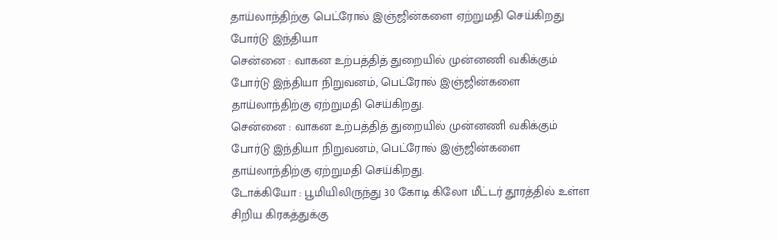தாய்லாந்திற்கு பெட்ரோல் இஞ்ஜின்களை ஏற்றுமதி செய்கிறது போர்டு இந்தியா
சென்னை : வாகன உற்பத்தித் துறையில் முன்னணி வகிக்கும் போர்டு இந்தியா நிறுவனம், பெட்ரோல் இஞ்ஜின்களை தாய்லாந்திற்கு ஏற்றுமதி செய்கிறது.
சென்னை : வாகன உற்பத்தித் துறையில் முன்னணி வகிக்கும் போர்டு இந்தியா நிறுவனம், பெட்ரோல் இஞ்ஜின்களை தாய்லாந்திற்கு ஏற்றுமதி செய்கிறது.
டோக்கியோ : பூமியிலிருந்து 30 கோடி கிலோ மீட்டர் தூரத்தில் உள்ள சிறிய கிரகத்துக்கு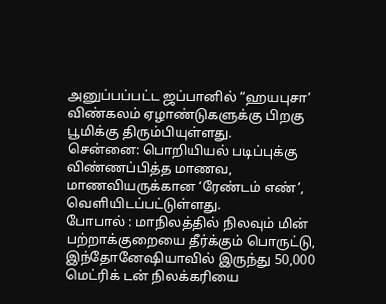அனுப்பப்பட்ட ஜப்பானில் “ஹயபுசா’ விண்கலம் ஏழாண்டுகளுக்கு பிறகு பூமிக்கு திரும்பியுள்ளது.
சென்னை: பொறியியல் படிப்புக்கு விண்ணப்பித்த மாணவ, மாணவியருக்கான ‘ரேண்டம் எண்’, வெளியிடப்பட்டுள்ளது.
போபால் : மாநிலத்தில் நிலவும் மின் பற்றாக்குறையை தீர்க்கும் பொருட்டு, இந்தோனேஷியாவில் இருந்து 50,000 மெட்ரிக் டன் நிலக்கரியை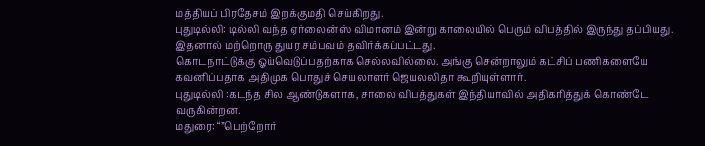மத்தியப் பிரதேசம் இறக்குமதி செய்கிறது.
புதுடில்லி: டில்லி வந்த ஏர்லைன்ஸ் விமானம் இன்று காலையில் பெரும் விபத்தில் இருந்து தப்பியது. இதனால் மற்றொரு துயர சம்பவம் தவிர்க்கப்பட்டது.
கொடநாட்டுக்கு ஓய்வெடுப்பதற்காக செல்லவில்லை. அங்கு சென்றாலும் கட்சிப் பணிகளையே கவனிப்பதாக அதிமுக பொதுச் செயலாளர் ஜெயலலிதா கூறியுள்ளார்.
புதுடில்லி :கடந்த சில ஆண்டுகளாக, சாலை விபத்துகள் இந்தியாவில் அதிகரித்துக் கொண்டே வருகின்றன.
மதுரை: “”பெற்றோர்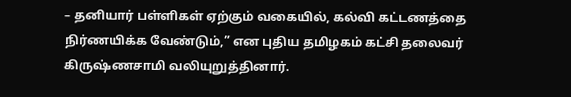– தனியார் பள்ளிகள் ஏற்கும் வகையில், கல்வி கட்டணத்தை நிர்ணயிக்க வேண்டும்,” என புதிய தமிழகம் கட்சி தலைவர் கிருஷ்ணசாமி வலியுறுத்தினார்.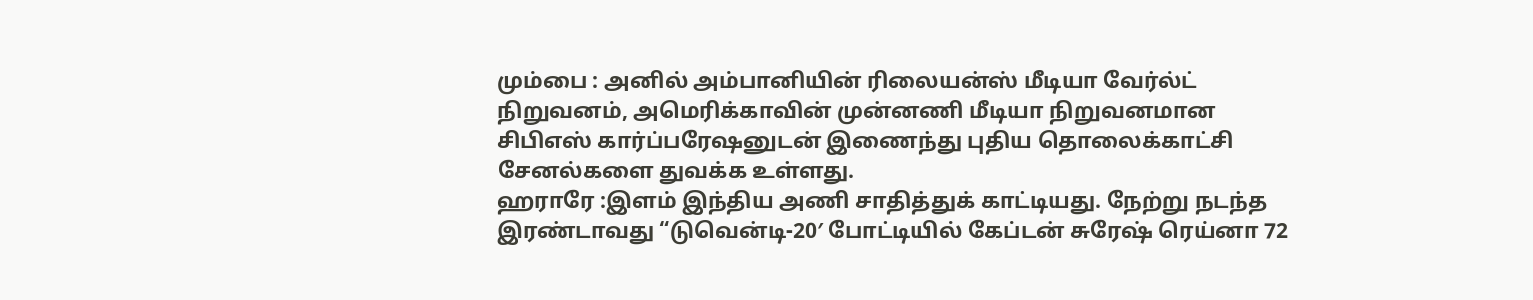மும்பை : அனில் அம்பானியின் ரிலையன்ஸ் மீடியா வேர்ல்ட் நிறுவனம், அமெரிக்காவின் முன்னணி மீடியா நிறுவனமான சிபிஎஸ் கார்ப்பரேஷனுடன் இணைந்து புதிய தொலைக்காட்சி சேனல்களை துவக்க உள்ளது.
ஹராரே :இளம் இந்திய அணி சாதித்துக் காட்டியது. நேற்று நடந்த இரண்டாவது “டுவென்டி-20′ போட்டியில் கேப்டன் சுரேஷ் ரெய்னா 72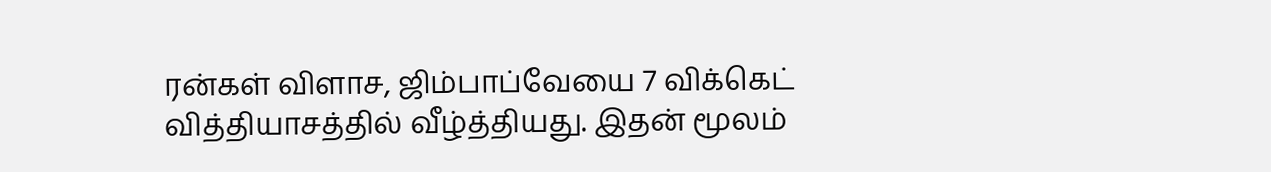ரன்கள் விளாச, ஜிம்பாப்வேயை 7 விக்கெட் வித்தியாசத்தில் வீழ்த்தியது. இதன் மூலம்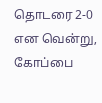தொடரை 2-0 என வென்று, கோப்பை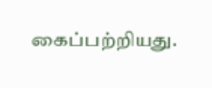கைப்பற்றியது.